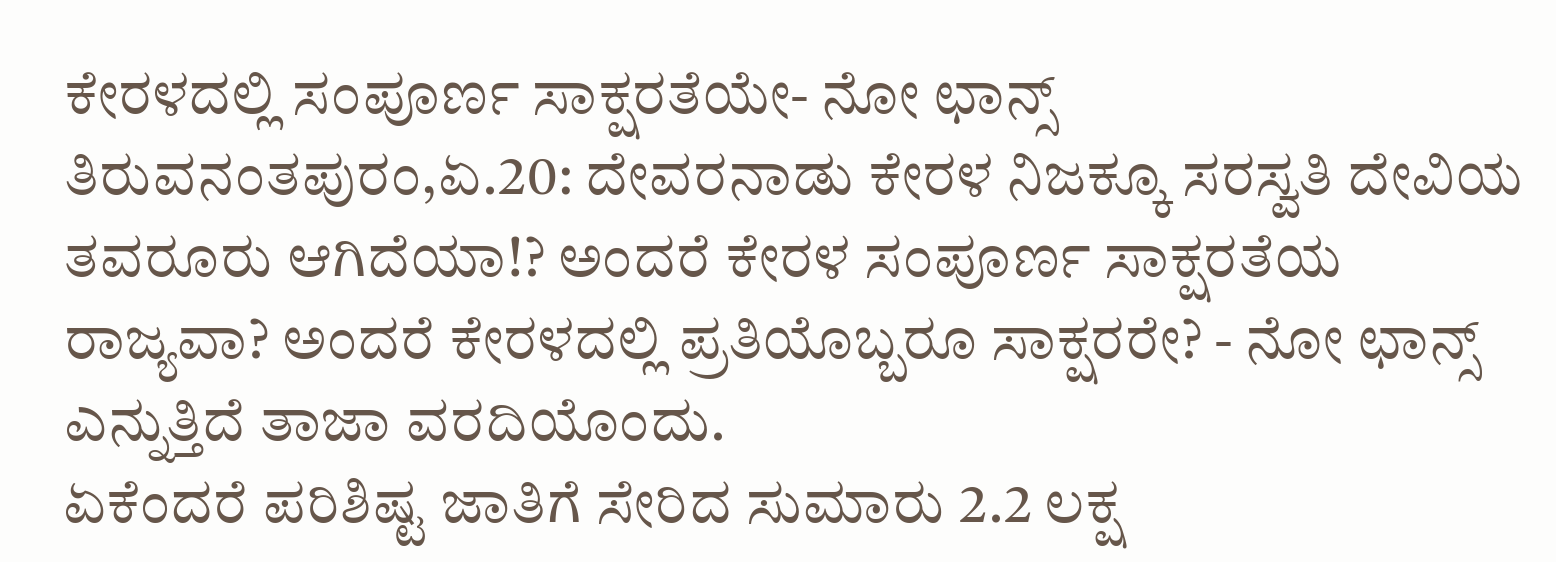ಕೇರಳದಲ್ಲಿ ಸಂಪೂರ್ಣ ಸಾಕ್ಷರತೆಯೇ- ನೋ ಛಾನ್ಸ್
ತಿರುವನಂತಪುರಂ,ಏ.20: ದೇವರನಾಡು ಕೇರಳ ನಿಜಕ್ಕೂ ಸರಸ್ವತಿ ದೇವಿಯ ತವರೂರು ಆಗಿದೆಯಾ!? ಅಂದರೆ ಕೇರಳ ಸಂಪೂರ್ಣ ಸಾಕ್ಷರತೆಯ ರಾಜ್ಯವಾ? ಅಂದರೆ ಕೇರಳದಲ್ಲಿ ಪ್ರತಿಯೊಬ್ಬರೂ ಸಾಕ್ಷರರೇ? - ನೋ ಛಾನ್ಸ್ ಎನ್ನುತ್ತಿದೆ ತಾಜಾ ವರದಿಯೊಂದು.
ಏಕೆಂದರೆ ಪರಿಶಿಷ್ಟ ಜಾತಿಗೆ ಸೇರಿದ ಸುಮಾರು 2.2 ಲಕ್ಷ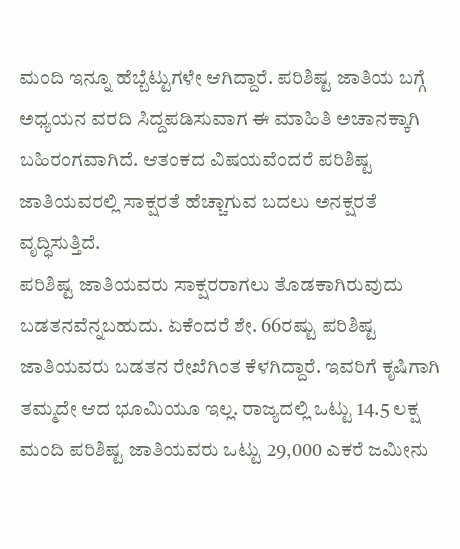ಮಂದಿ ಇನ್ನೂ ಹೆಬ್ಬೆಟ್ಟುಗಳೇ ಆಗಿದ್ದಾರೆ. ಪರಿಶಿಷ್ಟ ಜಾತಿಯ ಬಗ್ಗೆ ಅಧ್ಯಯನ ವರದಿ ಸಿದ್ದಪಡಿಸುವಾಗ ಈ ಮಾಹಿತಿ ಅಚಾನಕ್ಕಾಗಿ ಬಹಿರಂಗವಾಗಿದೆ. ಆತಂಕದ ವಿಷಯವೆಂದರೆ ಪರಿಶಿಷ್ಟ ಜಾತಿಯವರಲ್ಲಿ ಸಾಕ್ಷರತೆ ಹೆಚ್ಚಾಗುವ ಬದಲು ಅನಕ್ಷರತೆ ವೃದ್ಧಿಸುತ್ತಿದೆ.
ಪರಿಶಿಷ್ಟ ಜಾತಿಯವರು ಸಾಕ್ಷರರಾಗಲು ತೊಡಕಾಗಿರುವುದು ಬಡತನವೆನ್ನಬಹುದು. ಏಕೆಂದರೆ ಶೇ. 66ರಷ್ಟು ಪರಿಶಿಷ್ಟ ಜಾತಿಯವರು ಬಡತನ ರೇಖೆಗಿಂತ ಕೆಳಗಿದ್ದಾರೆ. ಇವರಿಗೆ ಕೃಷಿಗಾಗಿ ತಮ್ಮದೇ ಆದ ಭೂಮಿಯೂ ಇಲ್ಲ. ರಾಜ್ಯದಲ್ಲಿ ಒಟ್ಟು 14.5 ಲಕ್ಷ ಮಂದಿ ಪರಿಶಿಷ್ಟ ಜಾತಿಯವರು ಒಟ್ಟು 29,000 ಎಕರೆ ಜಮೀನು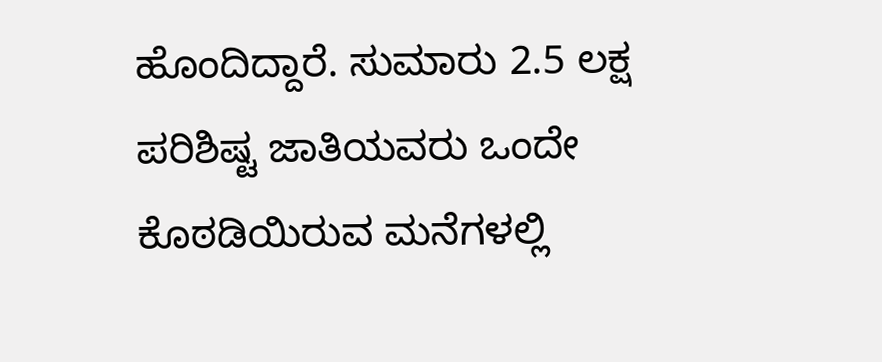ಹೊಂದಿದ್ದಾರೆ. ಸುಮಾರು 2.5 ಲಕ್ಷ ಪರಿಶಿಷ್ಟ ಜಾತಿಯವರು ಒಂದೇ ಕೊಠಡಿಯಿರುವ ಮನೆಗಳಲ್ಲಿ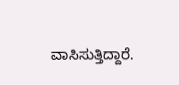ವಾಸಿಸುತ್ತಿದ್ದಾರೆ.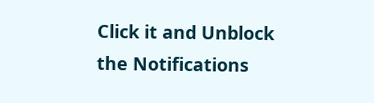Click it and Unblock the Notifications